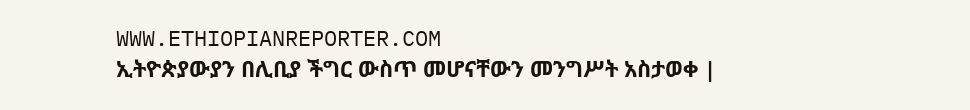WWW.ETHIOPIANREPORTER.COM
ኢትዮጵያውያን በሊቢያ ችግር ውስጥ መሆናቸውን መንግሥት አስታወቀ |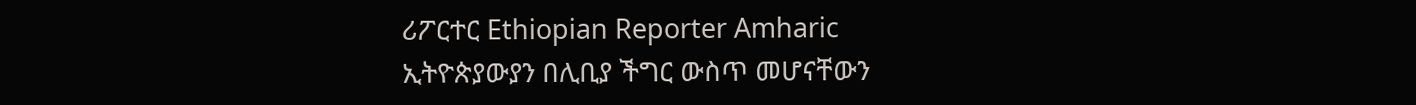ሪፖርተር Ethiopian Reporter Amharic
ኢትዮጵያውያን በሊቢያ ችግር ውስጥ መሆናቸውን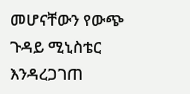መሆናቸውን የውጭ ጉዳይ ሚኒስቴር እንዳረጋገጠ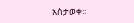አስታወቀ፡፡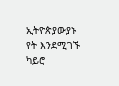ኢትዮጵያውያኑ የት እንደሚገኙ ካይሮ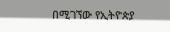በሚገኘው የኢትዮጵያ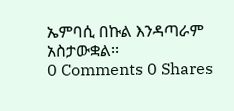ኤምባሲ በኩል እንዳጣራም አስታውቋል፡፡
0 Comments 0 Shares